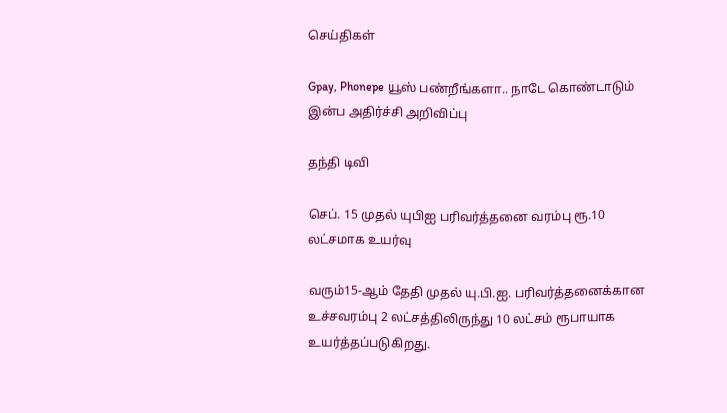செய்திகள்

Gpay, Phonepe யூஸ் பண்றீங்களா.. நாடே கொண்டாடும் இன்ப அதிர்ச்சி அறிவிப்பு

தந்தி டிவி

செப். 15 முதல் யுபிஐ பரிவர்த்தனை வரம்பு ரூ.10 லட்சமாக உயர்வு

வரும்15-ஆம் தேதி முதல் யு.பி.ஐ. பரிவர்த்தனைக்கான உச்சவரம்பு 2 லட்சத்திலிருந்து 10 லட்சம் ரூபாயாக உயர்த்தப்படுகிறது.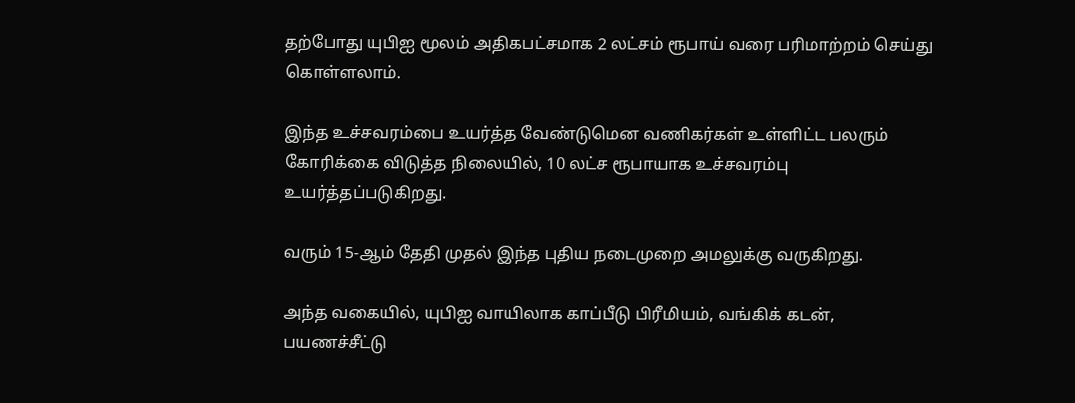தற்போது யுபிஐ மூலம் அதிகபட்சமாக 2 லட்சம் ரூபாய் வரை பரிமாற்றம் செய்து கொள்ளலாம்.

இந்த உச்சவரம்பை உயர்த்த வேண்டுமென வணிகர்கள் உள்ளிட்ட பலரும் கோரிக்கை விடுத்த நிலையில், 10 லட்ச ரூபாயாக உச்சவரம்பு உயர்த்தப்படுகிறது.

வரும் 15-ஆம் தேதி முதல் இந்த புதிய நடைமுறை அமலுக்கு வருகிறது.

அந்த வகையில், யுபிஐ வாயிலாக காப்பீடு பிரீமியம், வங்கிக் கடன், பயணச்சீட்டு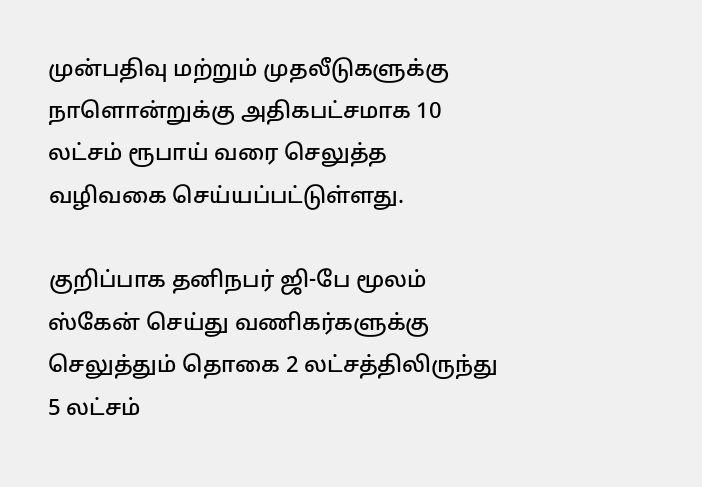முன்பதிவு மற்றும் முதலீடுகளுக்கு நாளொன்றுக்கு அதிகபட்சமாக 10 லட்சம் ரூபாய் வரை செலுத்த வழிவகை செய்யப்பட்டுள்ளது.

குறிப்பாக தனிநபர் ஜி-பே மூலம் ஸ்கேன் செய்து வணிகர்களுக்கு செலுத்தும் தொகை 2 லட்சத்திலிருந்து 5 லட்சம்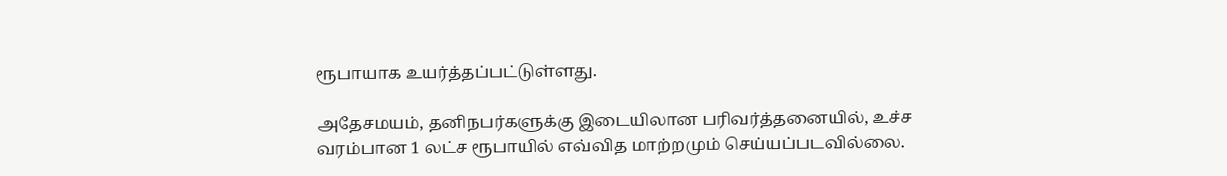ரூபாயாக உயர்த்தப்பட்டுள்ளது.

அதேசமயம், தனிநபர்களுக்கு இடையிலான பரிவர்த்தனையில், உச்ச வரம்பான 1 லட்ச ரூபாயில் எவ்வித மாற்றமும் செய்யப்படவில்லை.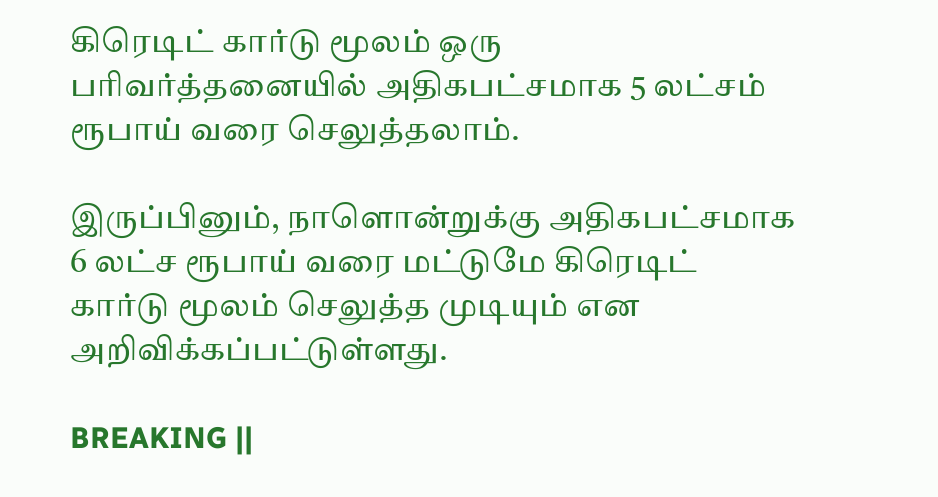கிரெடிட் கார்டு மூலம் ஒரு பரிவர்த்தனையில் அதிகபட்சமாக 5 லட்சம் ரூபாய் வரை செலுத்தலாம்.

இருப்பினும், நாளொன்றுக்கு அதிகபட்சமாக 6 லட்ச ரூபாய் வரை மட்டுமே கிரெடிட் கார்டு மூலம் செலுத்த முடியும் என அறிவிக்கப்பட்டுள்ளது.

BREAKING ||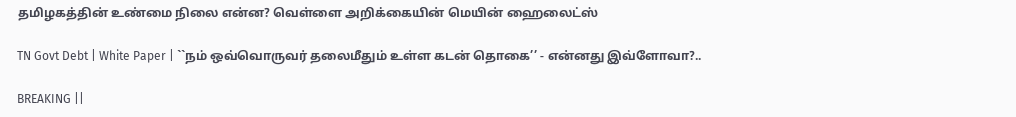தமிழகத்தின் உண்மை நிலை என்ன? வெள்ளை அறிக்கையின் மெயின் ஹைலைட்ஸ்

TN Govt Debt | White Paper | ``நம் ஒவ்வொருவர் தலைமீதும் உள்ள கடன் தொகை’’ - என்னது இவ்ளோவா?..

BREAKING ||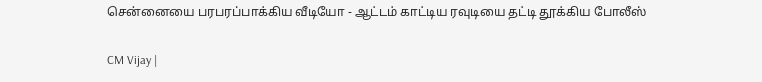சென்னையை பரபரப்பாக்கிய வீடியோ - ஆட்டம் காட்டிய ரவுடியை தட்டி தூக்கிய போலீஸ்

CM Vijay |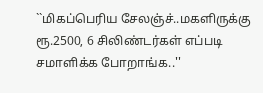``மிகப்பெரிய சேலஞ்ச்..மகளிருக்கு ரூ.2500, 6 சிலிண்டர்கள் எப்படி சமாளிக்க போறாங்க..''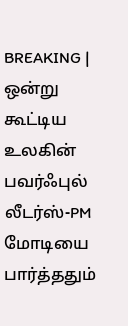BREAKING | ஒன்று கூட்டிய உலகின் பவர்ஃபுல் லீடர்ஸ்-PM மோடியை பார்த்ததும்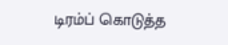டிரம்ப் கொடுத்த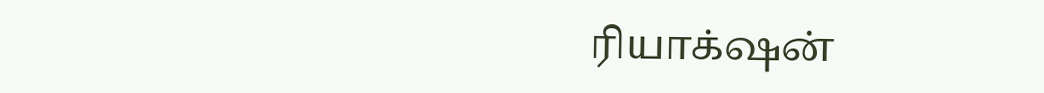ரியாக்‌ஷன்